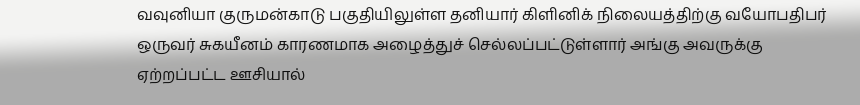வவுனியா குருமன்காடு பகுதியிலுள்ள தனியார் கிளினிக் நிலையத்திற்கு வயோபதிபர் ஒருவர் சுகயீனம் காரணமாக அழைத்துச் செல்லப்பட்டுள்ளார் அங்கு அவருக்கு ஏற்றப்பட்ட ஊசியால்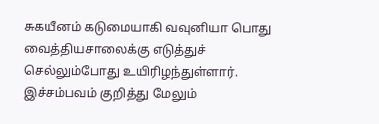சுகயீனம் கடுமையாகி வவுனியா பொது வைத்தியசாலைக்கு எடுத்துச் செல்லும்போது உயிரிழந்துள்ளார். இச்சம்பவம் குறித்து மேலும்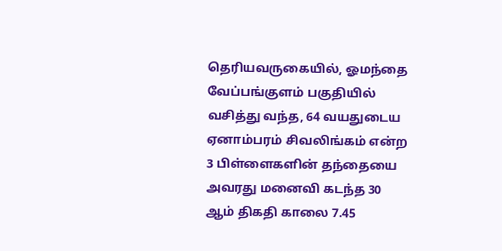தெரியவருகையில், ஓமந்தை வேப்பங்குளம் பகுதியில் வசித்து வந்த, 64 வயதுடைய ஏனாம்பரம் சிவலிங்கம் என்ற 3 பிள்ளைகளின் தந்தையை அவரது மனைவி கடந்த 30 ஆம் திகதி காலை 7.45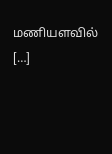மணியளவில் […]